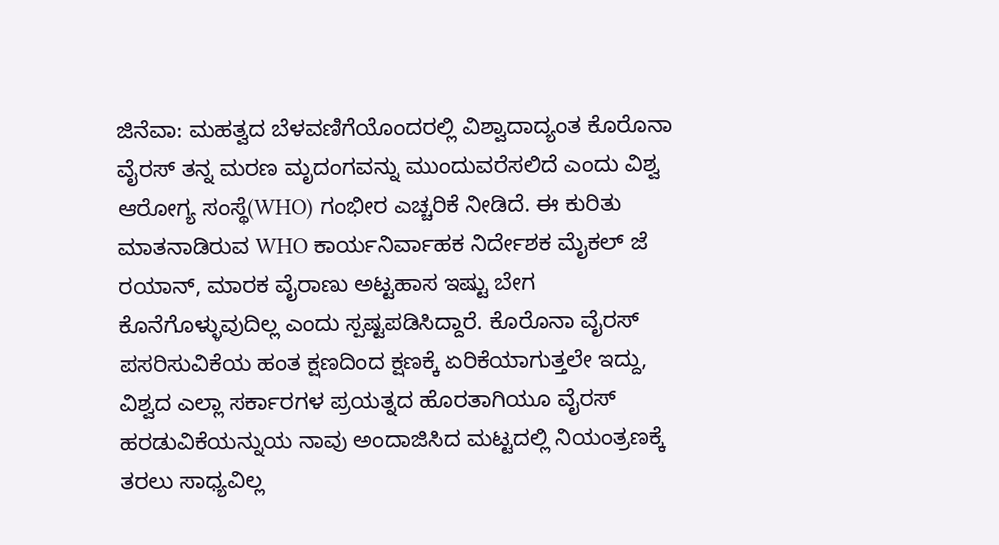ಜಿನೆವಾ: ಮಹತ್ವದ ಬೆಳವಣಿಗೆಯೊಂದರಲ್ಲಿ ವಿಶ್ವಾದಾದ್ಯಂತ ಕೊರೊನಾ ವೈರಸ್ ತನ್ನ ಮರಣ ಮೃದಂಗವನ್ನು ಮುಂದುವರೆಸಲಿದೆ ಎಂದು ವಿಶ್ವ ಆರೋಗ್ಯ ಸಂಸ್ಥೆ(WHO) ಗಂಭೀರ ಎಚ್ಚರಿಕೆ ನೀಡಿದೆ. ಈ ಕುರಿತು ಮಾತನಾಡಿರುವ WHO ಕಾರ್ಯನಿರ್ವಾಹಕ ನಿರ್ದೇಶಕ ಮೈಕಲ್ ಜೆ ರಯಾನ್, ಮಾರಕ ವೈರಾಣು ಅಟ್ಟಹಾಸ ಇಷ್ಟು ಬೇಗ ಕೊನೆಗೊಳ್ಳುವುದಿಲ್ಲ ಎಂದು ಸ್ಪಷ್ಟಪಡಿಸಿದ್ದಾರೆ. ಕೊರೊನಾ ವೈರಸ್ ಪಸರಿಸುವಿಕೆಯ ಹಂತ ಕ್ಷಣದಿಂದ ಕ್ಷಣಕ್ಕೆ ಏರಿಕೆಯಾಗುತ್ತಲೇ ಇದ್ದು, ವಿಶ್ವದ ಎಲ್ಲಾ ಸರ್ಕಾರಗಳ ಪ್ರಯತ್ನದ ಹೊರತಾಗಿಯೂ ವೈರಸ್ ಹರಡುವಿಕೆಯನ್ನುಯ ನಾವು ಅಂದಾಜಿಸಿದ ಮಟ್ಟದಲ್ಲಿ ನಿಯಂತ್ರಣಕ್ಕೆ ತರಲು ಸಾಧ್ಯವಿಲ್ಲ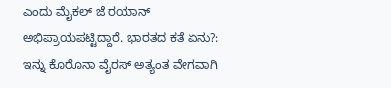ಎಂದು ಮೈಕಲ್ ಜೆ ರಯಾನ್ ಅಭಿಪ್ರಾಯಪಟ್ಟಿದ್ದಾರೆ. ಭಾರತದ ಕತೆ ಏನು?: ಇನ್ನು ಕೊರೊನಾ ವೈರಸ್ ಅತ್ಯಂತ ವೇಗವಾಗಿ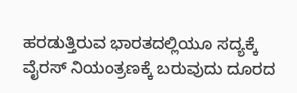ಹರಡುತ್ತಿರುವ ಭಾರತದಲ್ಲಿಯೂ ಸದ್ಯಕ್ಕೆ ವೈರಸ್ ನಿಯಂತ್ರಣಕ್ಕೆ ಬರುವುದು ದೂರದ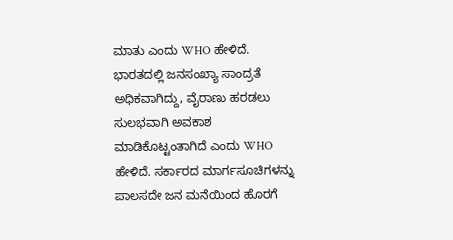ಮಾತು ಎಂದು WHO ಹೇಳಿದೆ. ಭಾರತದಲ್ಲಿ ಜನಸಂಖ್ಯಾ ಸಾಂದ್ರತೆ ಅಧಿಕವಾಗಿದ್ದು, ವೈರಾಣು ಹರಡಲು ಸುಲಭವಾಗಿ ಅವಕಾಶ ಮಾಡಿಕೊಟ್ಟಂತಾಗಿದೆ ಎಂದು WHO ಹೇಳಿದೆ. ಸರ್ಕಾರದ ಮಾರ್ಗಸೂಚಿಗಳನ್ನು ಪಾಲಸದೇ ಜನ ಮನೆಯಿಂದ ಹೊರಗೆ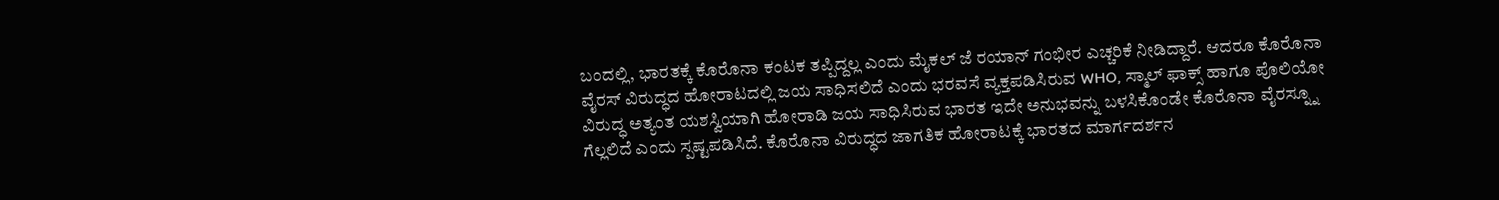ಬಂದಲ್ಲಿ, ಭಾರತಕ್ಕೆ ಕೊರೊನಾ ಕಂಟಕ ತಪ್ಪಿದ್ದಲ್ಲ ಎಂದು ಮೈಕಲ್ ಜೆ ರಯಾನ್ ಗಂಭೀರ ಎಚ್ಚರಿಕೆ ನೀಡಿದ್ದಾರೆ. ಆದರೂ ಕೊರೊನಾ ವೈರಸ್ ವಿರುದ್ಧದ ಹೋರಾಟದಲ್ಲಿ ಜಯ ಸಾಧಿಸಲಿದೆ ಎಂದು ಭರವಸೆ ವ್ಯಕ್ತಪಡಿಸಿರುವ WHO, ಸ್ಮಾಲ್ ಫಾಕ್ಸ್ ಹಾಗೂ ಪೊಲಿಯೋ ವಿರುದ್ಧ ಅತ್ಯಂತ ಯಶಸ್ವಿಯಾಗಿ ಹೋರಾಡಿ ಜಯ ಸಾಧಿಸಿರುವ ಭಾರತ ಇದೇ ಅನುಭವನ್ನು ಬಳಸಿಕೊಂಡೇ ಕೊರೊನಾ ವೈರಸ್ನ್ನೂ ಗೆಲ್ಲಲಿದೆ ಎಂದು ಸ್ಪಷ್ಟಪಡಿಸಿದೆ. ಕೊರೊನಾ ವಿರುದ್ಧದ ಜಾಗತಿಕ ಹೋರಾಟಕ್ಕೆ ಭಾರತದ ಮಾರ್ಗದರ್ಶನ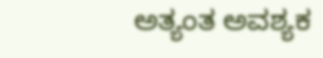ಅತ್ಯಂತ ಅವಶ್ಯಕ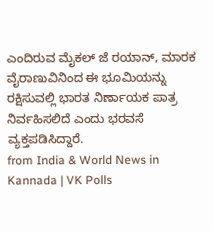ಎಂದಿರುವ ಮೈಕಲ್ ಜೆ ರಯಾನ್, ಮಾರಕ ವೈರಾಣುವಿನಿಂದ ಈ ಭೂಮಿಯನ್ನು ರಕ್ಷಿಸುವಲ್ಲಿ ಭಾರತ ನಿರ್ಣಾಯಕ ಪಾತ್ರ ನಿರ್ವಹಿಸಲಿದೆ ಎಂದು ಭರವಸೆ ವ್ಯಕ್ತಪಡಿಸಿದ್ದಾರೆ.
from India & World News in Kannada | VK Polls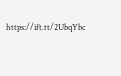https://ift.tt/2UbqYbc